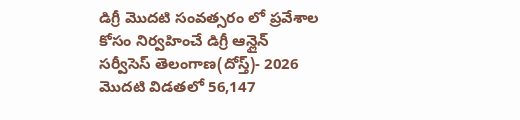డిగ్రీ మొదటి సంవత్సరం లో ప్రవేశాల కోసం నిర్వహించే డిగ్రీ ఆన్లైన్ సర్వీసెస్ తెలంగాణ(దోస్త్)- 2026 మొదటి విడతలో 56,147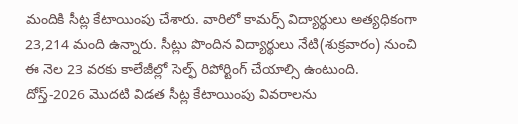మందికి సీట్ల కేటాయింపు చేశారు. వారిలో కామర్స్ విద్యార్థులు అత్యధికంగా 23,214 మంది ఉన్నారు. సీట్లు పొందిన విద్యార్థులు నేటి(శుక్రవారం) నుంచి ఈ నెల 23 వరకు కాలేజీల్లో సెల్ఫ్ రిపోర్టింగ్ చేయాల్సి ఉంటుంది. దోస్త్-2026 మొదటి విడత సీట్ల కేటాయింపు వివరాలను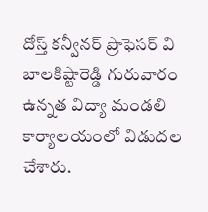దోస్త్ కన్వీనర్ ప్రొఫెసర్ వి బాలకిష్టారెడ్డి గురువారం ఉన్నత విద్యా మండలి కార్యాలయంలో విడుదల చేశారు.